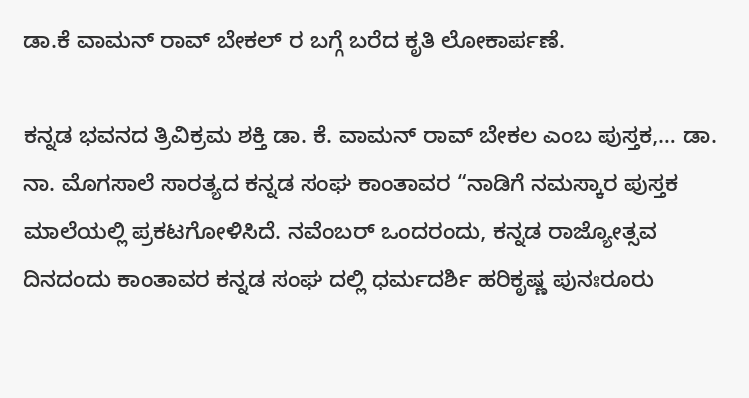ಡಾ.ಕೆ ವಾಮನ್ ರಾವ್ ಬೇಕಲ್ ರ ಬಗ್ಗೆ ಬರೆದ ಕೃತಿ ಲೋಕಾರ್ಪಣೆ.

ಕನ್ನಡ ಭವನದ ತ್ರಿವಿಕ್ರಮ ಶಕ್ತಿ ಡಾ. ಕೆ. ವಾಮನ್ ರಾವ್ ಬೇಕಲ ಎಂಬ ಪುಸ್ತಕ,… ಡಾ. ನಾ. ಮೊಗಸಾಲೆ ಸಾರತ್ಯದ ಕನ್ನಡ ಸಂಘ ಕಾಂತಾವರ “ನಾಡಿಗೆ ನಮಸ್ಕಾರ ಪುಸ್ತಕ ಮಾಲೆಯಲ್ಲಿ ಪ್ರಕಟಗೋಳಿಸಿದೆ. ನವೆಂಬರ್ ಒಂದರಂದು, ಕನ್ನಡ ರಾಜ್ಯೋತ್ಸವ ದಿನದಂದು ಕಾಂತಾವರ ಕನ್ನಡ ಸಂಘ ದಲ್ಲಿ ಧರ್ಮದರ್ಶಿ ಹರಿಕೃಷ್ಣ ಪುನಃರೂರು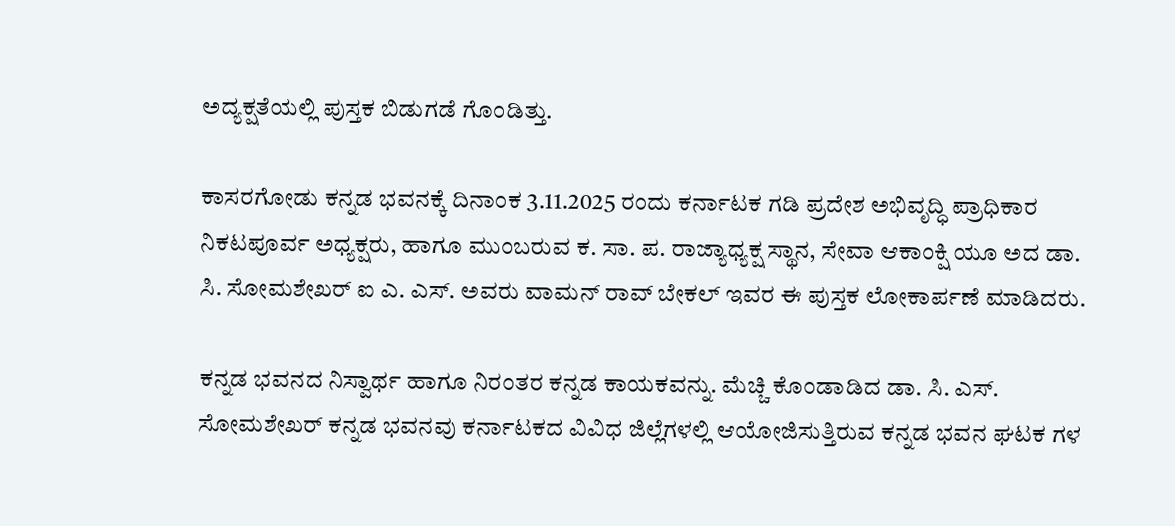ಅದ್ಯಕ್ಷತೆಯಲ್ಲಿ ಪುಸ್ತಕ ಬಿಡುಗಡೆ ಗೊಂಡಿತ್ತು.

ಕಾಸರಗೋಡು ಕನ್ನಡ ಭವನಕ್ಕೆ ದಿನಾಂಕ 3.11.2025 ರಂದು ಕರ್ನಾಟಕ ಗಡಿ ಪ್ರದೇಶ ಅಭಿವೃದ್ಧಿ ಪ್ರಾಧಿಕಾರ ನಿಕಟಪೂರ್ವ ಅಧ್ಯಕ್ಷರು, ಹಾಗೂ ಮುಂಬರುವ ಕ. ಸಾ. ಪ. ರಾಜ್ಯಾಧ್ಯಕ್ಷ ಸ್ಥಾನ, ಸೇವಾ ಆಕಾಂಕ್ಷಿ ಯೂ ಅದ ಡಾ. ಸಿ. ಸೋಮಶೇಖರ್ ಐ ಎ. ಎಸ್. ಅವರು ವಾಮನ್ ರಾವ್ ಬೇಕಲ್ ಇವರ ಈ ಪುಸ್ತಕ ಲೋಕಾರ್ಪಣೆ ಮಾಡಿದರು.

ಕನ್ನಡ ಭವನದ ನಿಸ್ವಾರ್ಥ ಹಾಗೂ ನಿರಂತರ ಕನ್ನಡ ಕಾಯಕವನ್ನು. ಮೆಚ್ಚಿ ಕೊಂಡಾಡಿದ ಡಾ. ಸಿ. ಎಸ್. ಸೋಮಶೇಖರ್ ಕನ್ನಡ ಭವನವು ಕರ್ನಾಟಕದ ವಿವಿಧ ಜಿಲ್ಲೆಗಳಲ್ಲಿ ಆಯೋಜಿಸುತ್ತಿರುವ ಕನ್ನಡ ಭವನ ಘಟಕ ಗಳ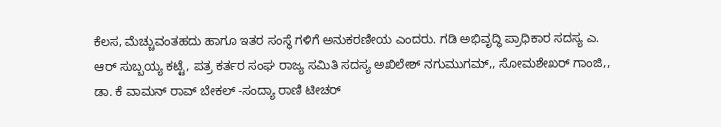ಕೆಲಸ, ಮೆಚ್ಚುವಂತಹದು ಹಾಗೂ ಇತರ ಸಂಸ್ಥೆ ಗಳಿಗೆ ಅನುಕರಣೀಯ ಎಂದರು. ಗಡಿ ಅಭಿವೃದ್ಧಿ ಪ್ರಾಧಿಕಾರ ಸದಸ್ಯ ಎ. ಆರ್ ಸುಬ್ಬಯ್ಯ ಕಟ್ಟೆ, ಪತ್ರ ಕರ್ತರ ಸಂಘ ರಾಜ್ಯ ಸಮಿತಿ ಸದಸ್ಯ ಅಖಿಲೇಶ್ ನಗುಮುಗಮ್,, ಸೋಮಶೇಖರ್ ಗಾಂಜಿ,, ಡಾ. ಕೆ ವಾಮನ್ ರಾವ್ ಬೇಕಲ್ -ಸಂದ್ಯಾ ರಾಣಿ ಟೀಚರ್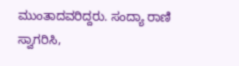ಮುಂತಾದವರಿದ್ದರು. ಸಂದ್ಯಾ ರಾಣಿ ಸ್ವಾಗರಿಸಿ,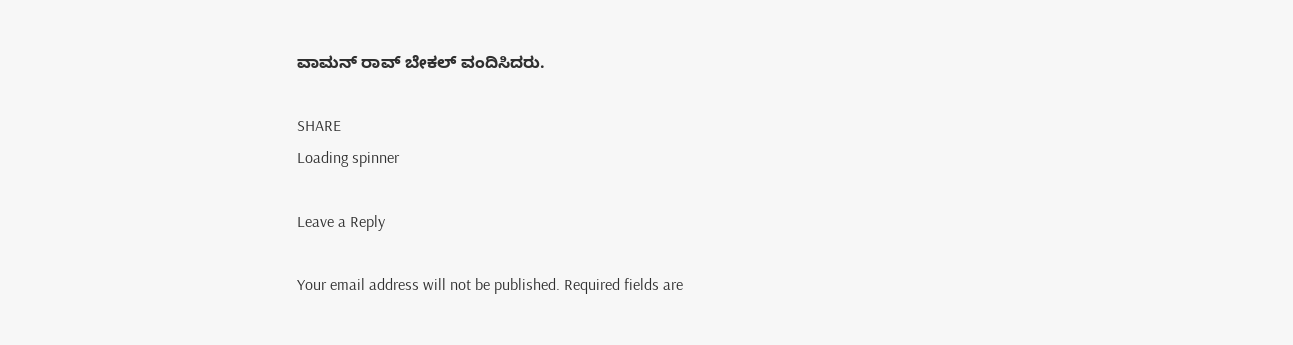ವಾಮನ್ ರಾವ್ ಬೇಕಲ್ ವಂದಿಸಿದರು.

SHARE
Loading spinner

Leave a Reply

Your email address will not be published. Required fields are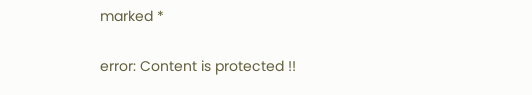marked *

error: Content is protected !!